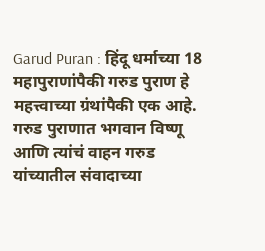Garud Puran : हिंदू धर्माच्या 18 महापुराणांपैकी गरुड पुराण हे महत्त्वाच्या ग्रंथांपैकी एक आहे. गरुड पुराणात भगवान विष्णू आणि त्यांचं वाहन गरुड यांच्यातील संवादाच्या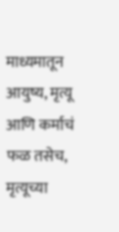माध्यमातून आयुष्य, मृत्यू आणि कर्माचं फळ तसेच, मृत्यूच्या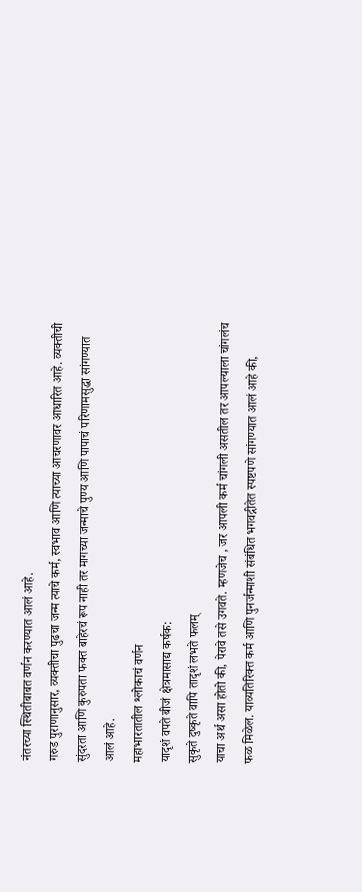नंतरच्या स्थितीबाबत वर्णन करण्यात आलं आहे.
गरुड पुराणानुसार, व्यक्तीचा पुढचा जन्म त्याचे कर्म, स्वभाव आणि त्याच्या आचरणावर आधारित आहे. व्यक्तीची सुंदरता आणि कुरुपता फक्त बाहेरचं रूप नाही तर मागच्या जन्माचे पुण्य आणि पापाचं परिणामसुद्धा सांगण्यात आलं आहे.
महाभारतातील श्लोकाचं वर्णन
यादृशं वपते बीजं क्षेत्रमासाद्य कर्षक:
सुकृते दुष्कृते वापि तादृशं लभते फलम्
याचा अर्थ असा होतो की, पेरावे तसे उगवते. म्हणजेच , जर आपली कर्म चांगली असतील तर आपल्याला चांगलंच फळ मिळेल. याव्यतिरिक्त कर्म आणि पुनर्जन्माशी संबंधित भगवद्गीतेत स्पष्टपणे सांगण्यात आलं आहे की,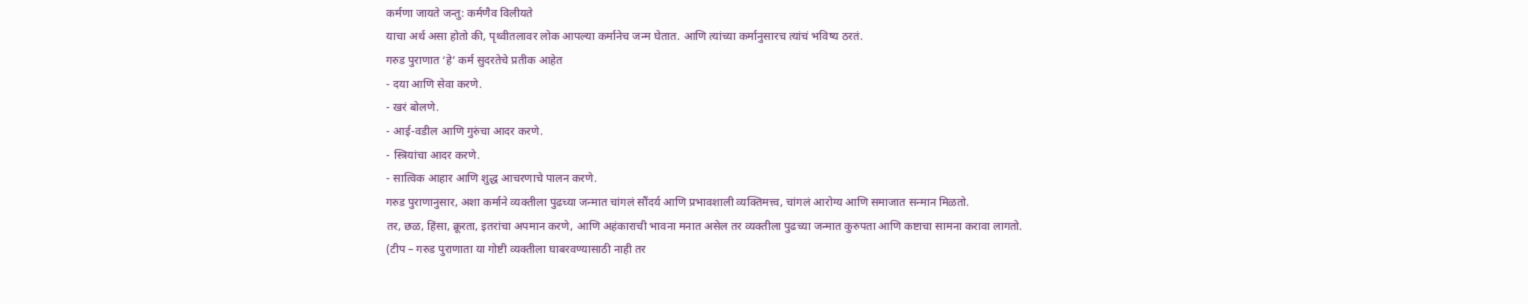कर्मणा जायते जन्तु: कर्मणैव विलीयते
याचा अर्थ असा होतो की, पृथ्वीतलावर लोक आपल्या कर्मानेच जन्म घेतात. आणि त्यांच्या कर्मानुसारच त्यांचं भविष्य ठरतं.
गरुड पुराणात ‘हे’ कर्म सुदरतेचे प्रतीक आहेत
- दया आणि सेवा करणे.
- खरं बोलणे.
- आई-वडील आणि गुरुंचा आदर करणे.
- स्त्रियांचा आदर करणे.
- सात्विक आहार आणि शुद्ध आचरणाचे पालन करणे.
गरुड पुराणानुसार, अशा कर्माने व्यक्तीला पुढच्या जन्मात चांगलं सौंदर्य आणि प्रभावशाली व्यक्तिमत्त्व, चांगलं आरोग्य आणि समाजात सन्मान मिळतो.
तर, छळ, हिंसा, क्रूरता, इतरांचा अपमान करणे, आणि अहंकाराची भावना मनात असेल तर व्यक्तीला पुढच्या जन्मात कुरुपता आणि कष्टाचा सामना करावा लागतो.
(टीप – गरुड पुराणाता या गोष्टी व्यक्तीला घाबरवण्यासाठी नाही तर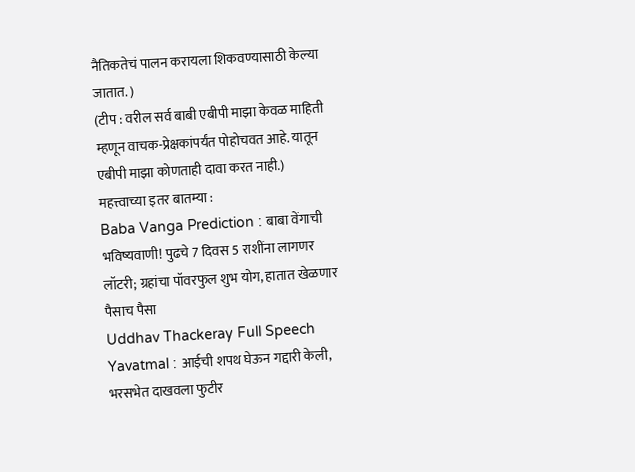नैतिकतेचं पालन करायला शिकवण्यासाठी केल्या जातात. )
(टीप : वरील सर्व बाबी एबीपी माझा केवळ माहिती म्हणून वाचक-प्रेक्षकांपर्यंत पोहोचवत आहे. यातून एबीपी माझा कोणताही दावा करत नाही.)
महत्त्वाच्या इतर बातम्या :
Baba Vanga Prediction : बाबा वेंगाची भविष्यवाणी! पुढचे 7 दिवस 5 राशींना लागणर लॉटरी; ग्रहांचा पॉवरफुल शुभ योग, हातात खेळणार पैसाच पैसा
Uddhav Thackeray Full Speech Yavatmal : आईची शपथ घेऊन गद्दारी केली, भरसभेत दाखवला फुटीर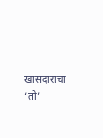खासदाराचा ‘तो’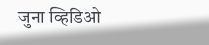जुना व्हिडिओ